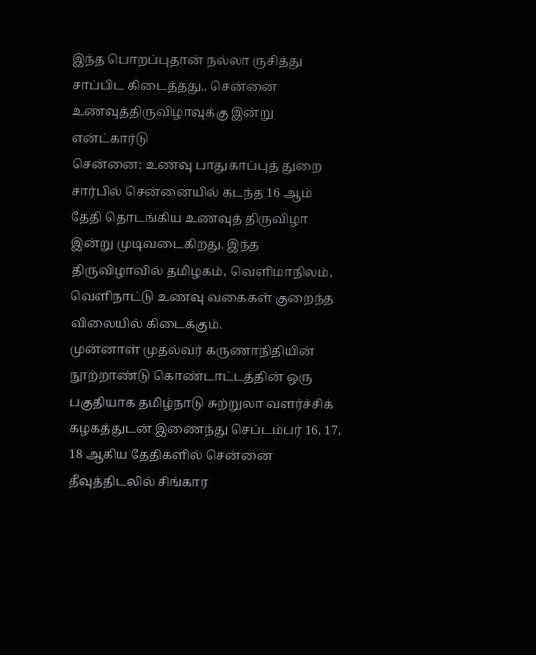இந்த பொறப்புதான் நல்லா ருசித்து சாப்பிட கிடைத்தது.. சென்னை உணவுத்திருவிழாவுக்கு இன்று என்ட்கார்டு
சென்னை: உணவு பாதுகாப்புத் துறை சார்பில் சென்னையில் கடந்த 16 ஆம் தேதி தொடங்கிய உணவுத் திருவிழா இன்று முடிவடைகிறது. இந்த திருவிழாவில் தமிழகம், வெளிமாநிலம், வெளிநாட்டு உணவு வகைகள் குறைந்த விலையில் கிடைக்கும்.
முன்னாள் முதல்வர் கருணாநிதியின் நூற்றாண்டு கொண்டாட்டத்தின் ஒரு பகுதியாக தமிழ்நாடு சுற்றுலா வளர்ச்சிக் கழகத்துடன் இணைந்து செப்டம்பர் 16, 17, 18 ஆகிய தேதிகளில் சென்னை தீவுத்திடலில் சிங்கார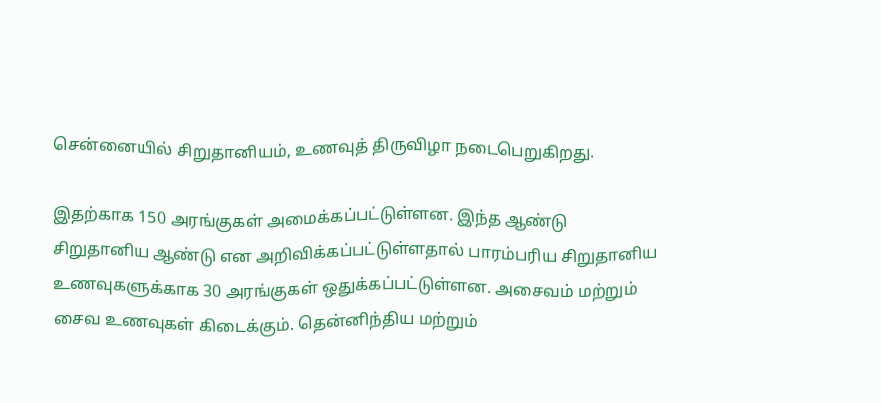சென்னையில் சிறுதானியம், உணவுத் திருவிழா நடைபெறுகிறது.

இதற்காக 150 அரங்குகள் அமைக்கப்பட்டுள்ளன. இந்த ஆண்டு சிறுதானிய ஆண்டு என அறிவிக்கப்பட்டுள்ளதால் பாரம்பரிய சிறுதானிய உணவுகளுக்காக 30 அரங்குகள் ஒதுக்கப்பட்டுள்ளன. அசைவம் மற்றும் சைவ உணவுகள் கிடைக்கும். தென்னிந்திய மற்றும்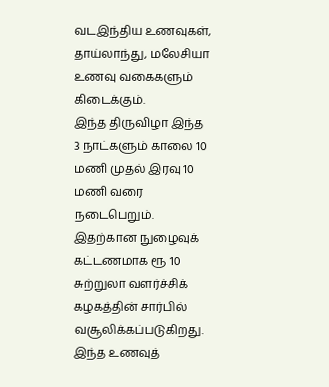வடஇந்திய உணவுகள், தாய்லாந்து, மலேசியா உணவு வகைகளும் கிடைக்கும்.
இந்த திருவிழா இந்த 3 நாட்களும் காலை 10 மணி முதல் இரவு 10 மணி வரை நடைபெறும். இதற்கான நுழைவுக் கட்டணமாக ரூ 10 சுற்றுலா வளர்ச்சிக் கழகத்தின் சார்பில் வசூலிக்கப்படுகிறது. இந்த உணவுத்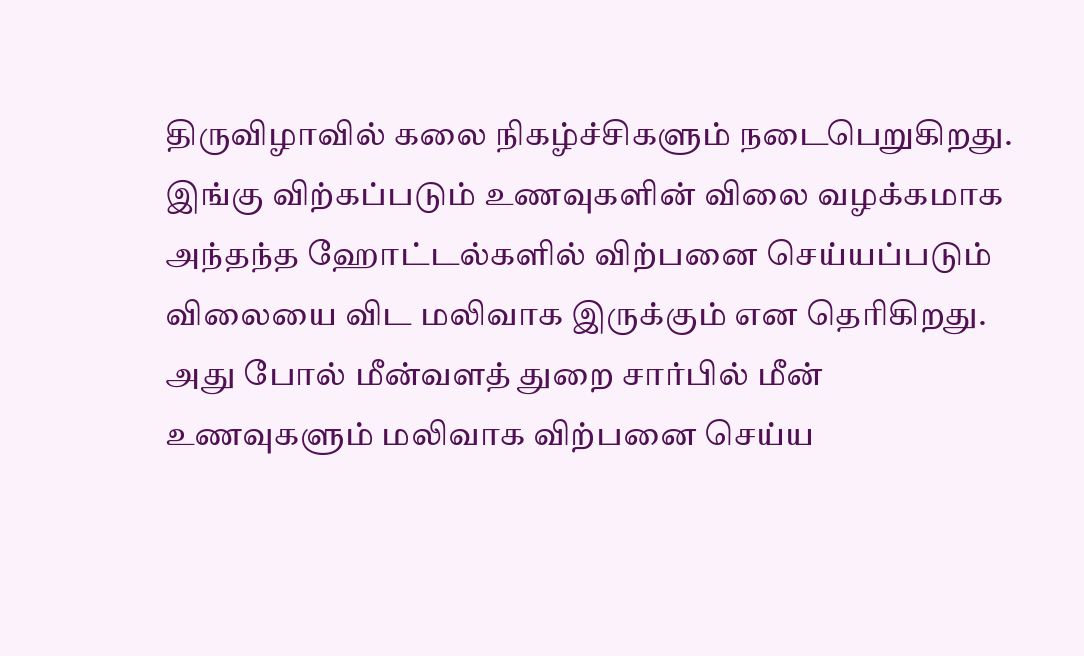திருவிழாவில் கலை நிகழ்ச்சிகளும் நடைபெறுகிறது.
இங்கு விற்கப்படும் உணவுகளின் விலை வழக்கமாக அந்தந்த ஹோட்டல்களில் விற்பனை செய்யப்படும் விலையை விட மலிவாக இருக்கும் என தெரிகிறது. அது போல் மீன்வளத் துறை சார்பில் மீன் உணவுகளும் மலிவாக விற்பனை செய்ய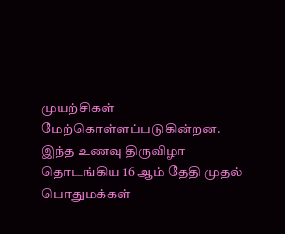முயற்சிகள் மேற்கொள்ளப்படுகின்றன. இந்த உணவு திருவிழா தொடங்கிய 16 ஆம் தேதி முதல் பொதுமக்கள்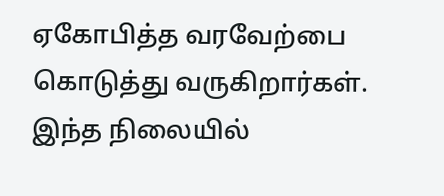ஏகோபித்த வரவேற்பை கொடுத்து வருகிறார்கள். இந்த நிலையில்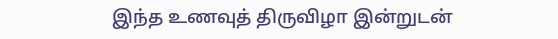இந்த உணவுத் திருவிழா இன்றுடன்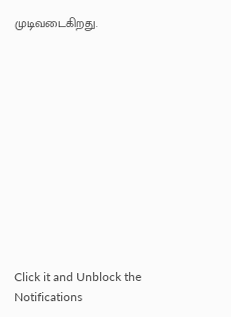முடிவடைகிறது.












Click it and Unblock the Notifications